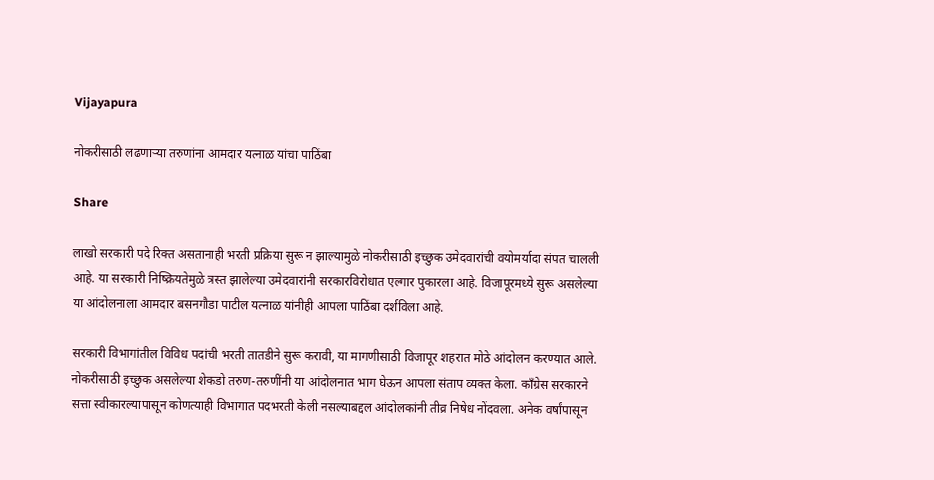Vijayapura

नोकरीसाठी लढणाऱ्या तरुणांना आमदार यत्नाळ यांचा पाठिंबा

Share

लाखो सरकारी पदे रिक्त असतानाही भरती प्रक्रिया सुरू न झाल्यामुळे नोकरीसाठी इच्छुक उमेदवारांची वयोमर्यादा संपत चालली आहे. या सरकारी निष्क्रियतेमुळे त्रस्त झालेल्या उमेदवारांनी सरकारविरोधात एल्गार पुकारला आहे. विजापूरमध्ये सुरू असलेल्या या आंदोलनाला आमदार बसनगौडा पाटील यत्नाळ यांनीही आपला पाठिंबा दर्शविला आहे.

सरकारी विभागांतील विविध पदांची भरती तातडीने सुरू करावी, या मागणीसाठी विजापूर शहरात मोठे आंदोलन करण्यात आले. नोकरीसाठी इच्छुक असलेल्या शेकडो तरुण-तरुणींनी या आंदोलनात भाग घेऊन आपला संताप व्यक्त केला. काँग्रेस सरकारने सत्ता स्वीकारल्यापासून कोणत्याही विभागात पदभरती केली नसल्याबद्दल आंदोलकांनी तीव्र निषेध नोंदवला. अनेक वर्षांपासून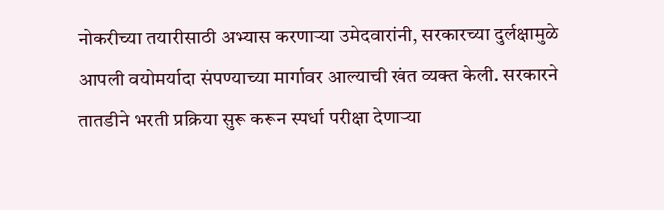नोकरीच्या तयारीसाठी अभ्यास करणाऱ्या उमेदवारांनी, सरकारच्या दुर्लक्षामुळे आपली वयोमर्यादा संपण्याच्या मार्गावर आल्याची खंत व्यक्त केली. सरकारने तातडीने भरती प्रक्रिया सुरू करून स्पर्धा परीक्षा देणाऱ्या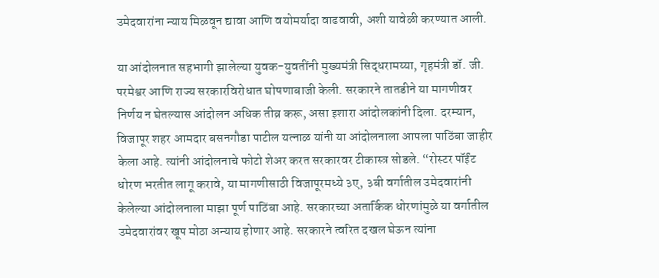उमेदवारांना न्याय मिळवून द्यावा आणि वयोमर्यादा वाढवावी, अशी यावेळी करण्यात आली.

या आंदोलनात सहभागी झालेल्या युवक-युवतींनी मुख्यमंत्री सिद्धरामय्या, गृहमंत्री डॉ. जी. परमेश्वर आणि राज्य सरकारविरोधात घोषणाबाजी केली. सरकारने तातडीने या मागणीवर निर्णय न घेतल्यास आंदोलन अधिक तीव्र करू, असा इशारा आंदोलकांनी दिला. दरम्यान, विजापूर शहर आमदार बसनगौडा पाटील यत्नाळ यांनी या आंदोलनाला आपला पाठिंबा जाहीर केला आहे. त्यांनी आंदोलनाचे फोटो शेअर करत सरकारवर टीकास्त्र सोडले. “रोस्टर पॉईंट धोरण भरतीत लागू करावे, या मागणीसाठी विजापूरमध्ये ३ए, ३बी वर्गातील उमेदवारांनी केलेल्या आंदोलनाला माझा पूर्ण पाठिंबा आहे. सरकारच्या अतार्किक धोरणांमुळे या वर्गातील उमेदवारांवर खूप मोठा अन्याय होणार आहे. सरकारने त्वरित दखल घेऊन त्यांना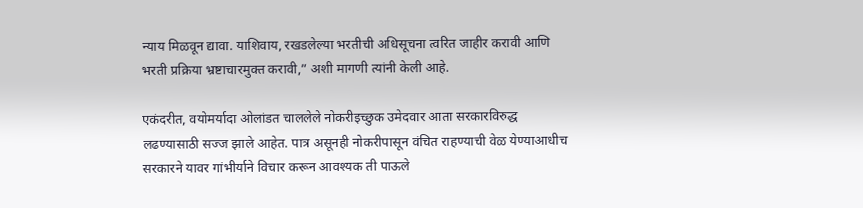न्याय मिळवून द्यावा. याशिवाय, रखडलेल्या भरतीची अधिसूचना त्वरित जाहीर करावी आणि भरती प्रक्रिया भ्रष्टाचारमुक्त करावी,” अशी मागणी त्यांनी केली आहे.

एकंदरीत, वयोमर्यादा ओलांडत चाललेले नोकरीइच्छुक उमेदवार आता सरकारविरुद्ध लढण्यासाठी सज्ज झाले आहेत. पात्र असूनही नोकरीपासून वंचित राहण्याची वेळ येण्याआधीच सरकारने यावर गांभीर्याने विचार करून आवश्यक ती पाऊले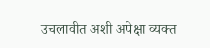उचलावीत अशी अपेक्षा व्यक्त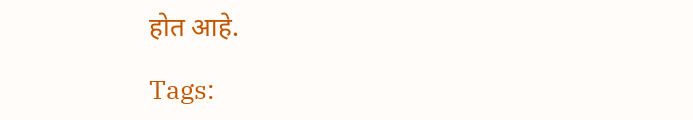होत आहे.

Tags: